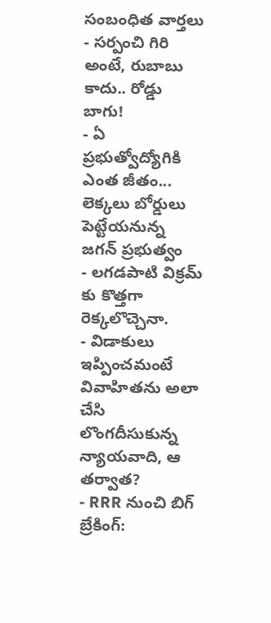సంబంధిత వార్తలు
- సర్పంచి గిరి అంటే, రుబాబు కాదు.. రోడ్డు బాగు!
- ఏ ప్రభుత్వోద్యోగికి ఎంత జీతం... లెక్కలు బోర్డులు పెట్టేయనున్న జగన్ ప్రభుత్వం
- లగడపాటి విక్రమ్ కు కొత్తగా రెక్కలొచ్చెనా.
- విడాకులు ఇప్పించమంటే వివాహితను అలా చేసి లొంగదీసుకున్న న్యాయవాది, ఆ తర్వాత?
- RRR నుంచి బిగ్ బ్రేకింగ్: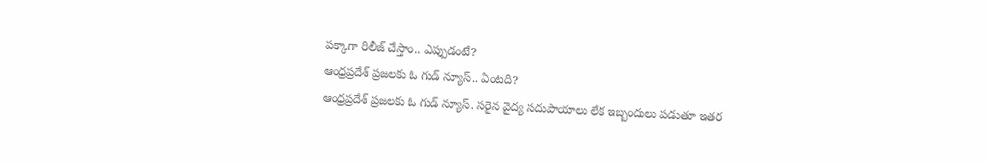పక్కాగా రిలీజ్ చేస్తాం.. ఎప్పుడంటే?
ఆంధ్రప్రదేశ్ ప్రజలకు ఓ గుడ్ న్యూస్.. ఏంటది?
ఆంధ్రప్రదేశ్ ప్రజలకు ఓ గుడ్ న్యూస్. సరైన వైద్య సదుపాయాలు లేక ఇబ్బందులు పడుతూ ఇతర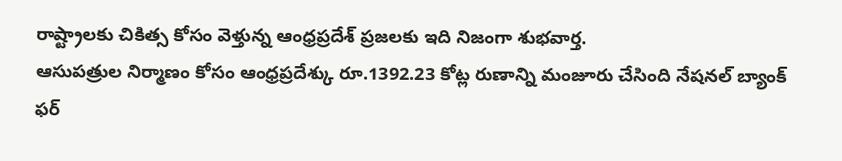రాష్ట్రాలకు చికిత్స కోసం వెళ్తున్న ఆంధ్రప్రదేశ్ ప్రజలకు ఇది నిజంగా శుభవార్త.
ఆసుపత్రుల నిర్మాణం కోసం ఆంధ్రప్రదేశ్కు రూ.1392.23 కోట్ల రుణాన్ని మంజూరు చేసింది నేషనల్ బ్యాంక్ ఫర్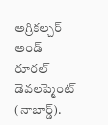అగ్రికల్చర్ అండ్ రూరల్ డెవలప్మెంట్ (నాబార్డ్).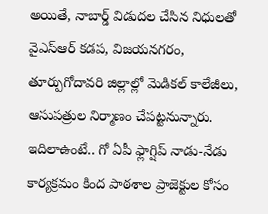అయితే, నాబార్డ్ విడుదల చేసిన నిధులతో వైఎస్ఆర్ కడప, విజయనగరం, తూర్పుగోదావరి జిల్లాల్లో మెడికల్ కాలేజీలు, ఆసుపత్రుల నిర్మాణం చేపట్టనున్నారు.
ఇదిలాఉంటే.. గో ఏపీ ఫ్లాగ్షిప్ నాడు-నేడు కార్యక్రమం కింద పాఠశాల ప్రాజెక్టుల కోసం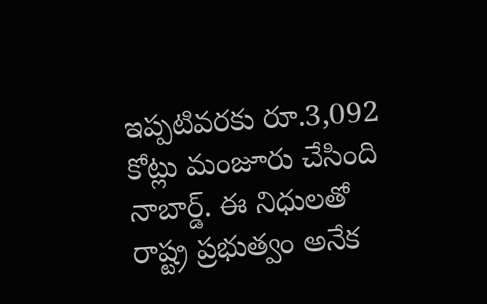ఇప్పటివరకు రూ.3,092 కోట్లు మంజూరు చేసింది నాబార్డ్. ఈ నిధులతో రాష్ట్ర ప్రభుత్వం అనేక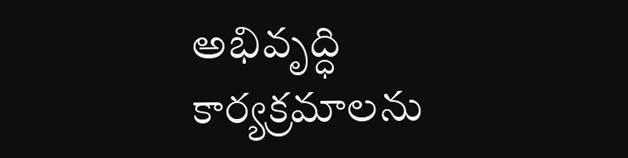అభివృద్ధి కార్యక్రమాలను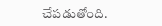చేపడుతోంది.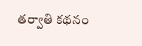తర్వాతి కథనం